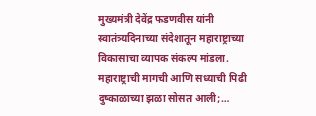मुख्यमंत्री देवेंद्र फडणवीस यांनी स्वातंत्र्यदिनाच्या संदेशातून महाराष्ट्राच्या विकासाचा व्यापक संकल्प मांडला. महाराष्ट्राची मागची आणि सध्याची पिढी दुष्काळाच्या झळा सोसत आली;…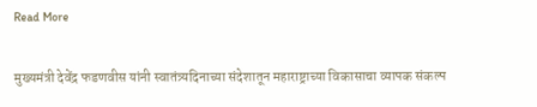Read More

मुख्यमंत्री देवेंद्र फडणवीस यांनी स्वातंत्र्यदिनाच्या संदेशातून महाराष्ट्राच्या विकासाचा व्यापक संकल्प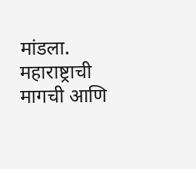मांडला. महाराष्ट्राची मागची आणि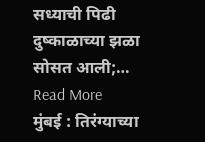सध्याची पिढी दुष्काळाच्या झळा सोसत आली;…
Read More
मुंबई : तिरंग्याच्या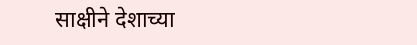साक्षीने देशाच्या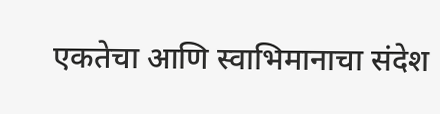एकतेचा आणि स्वाभिमानाचा संदेश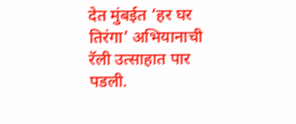देत मुंबईत ‘हर घर तिरंगा’ अभियानाची रॅली उत्साहात पार पडली.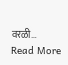वरळी…
Read More